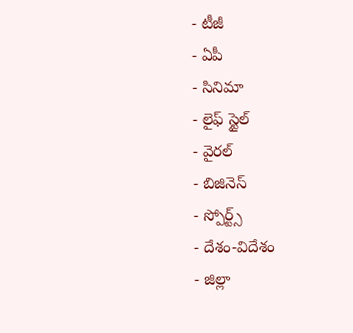- టీజీ
- ఏపీ
- సినిమా
- లైఫ్ స్టైల్
- వైరల్
- బిజినెస్
- స్పోర్ట్స్
- దేశం-విదేశం
- జిల్లా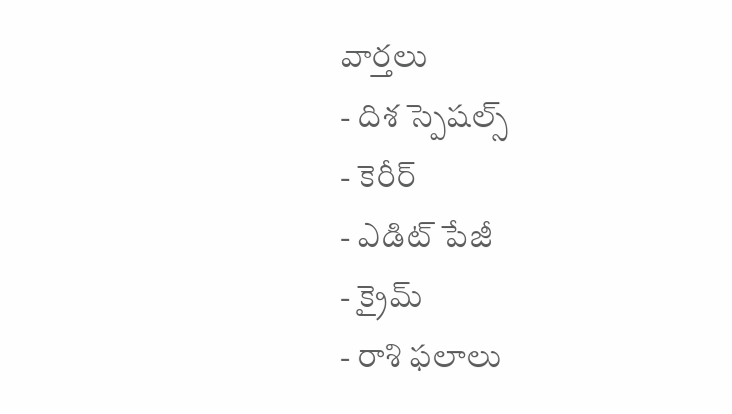వార్తలు
- దిశ స్పెషల్స్
- కెరీర్
- ఎడిట్ పేజీ
- క్రైమ్
- రాశి ఫలాలు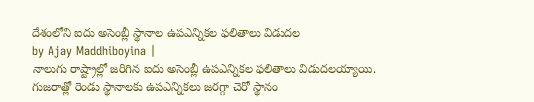దేశంలోని ఐదు అసెంబ్లీ స్థానాల ఉపఎన్నికల ఫలితాలు విడుదల
by Ajay Maddhiboyina |
నాలుగు రాష్ట్రాల్లో జరిగిన ఐదు అసెంబ్లీ ఉపఎన్నికల ఫలితాలు విడుదలయ్యాయి. గుజరాత్లో రెండు స్థానాలకు ఉపఎన్నికలు జరగ్గా చెరో స్థానం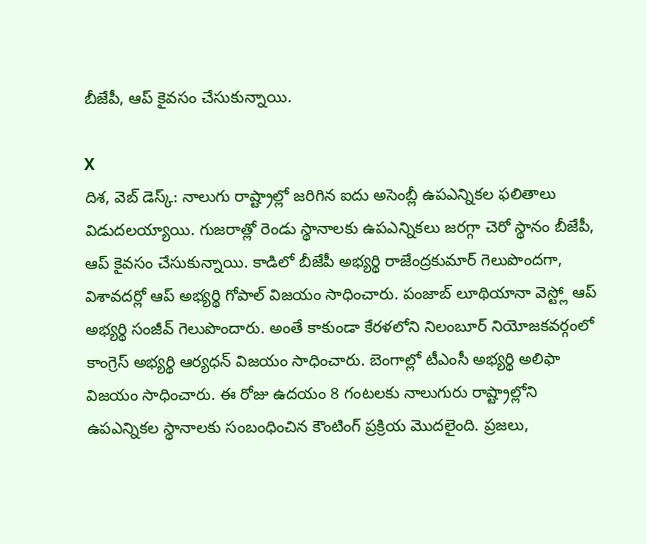బీజేపీ, ఆప్ కైవసం చేసుకున్నాయి.

X
దిశ, వెబ్ డెస్క్: నాలుగు రాష్ట్రాల్లో జరిగిన ఐదు అసెంబ్లీ ఉపఎన్నికల ఫలితాలు విడుదలయ్యాయి. గుజరాత్లో రెండు స్థానాలకు ఉపఎన్నికలు జరగ్గా చెరో స్థానం బీజేపీ, ఆప్ కైవసం చేసుకున్నాయి. కాడిలో బీజేపీ అభ్యర్థి రాజేంద్రకుమార్ గెలుపొందగా, విశావదర్లో ఆప్ అభ్యర్థి గోపాల్ విజయం సాధించారు. పంజాబ్ లూథియానా వెస్ట్లో ఆప్ అభ్యర్థి సంజీవ్ గెలుపొందారు. అంతే కాకుండా కేరళలోని నిలంబూర్ నియోజకవర్గంలో కాంగ్రెస్ అభ్యర్థి ఆర్యధన్ విజయం సాధించారు. బెంగాల్లో టీఎంసీ అభ్యర్థి అలిఫా విజయం సాధించారు. ఈ రోజు ఉదయం 8 గంటలకు నాలుగురు రాష్ట్రాల్లోని ఉపఎన్నికల స్థానాలకు సంబంధించిన కౌంటింగ్ ప్రక్రియ మొదలైంది. ప్రజలు,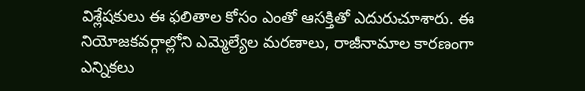విశ్లేషకులు ఈ ఫలితాల కోసం ఎంతో ఆసక్తితో ఎదురుచూశారు. ఈ నియోజకవర్గాల్లోని ఎమ్మెల్యేల మరణాలు, రాజీనామాల కారణంగా ఎన్నికలు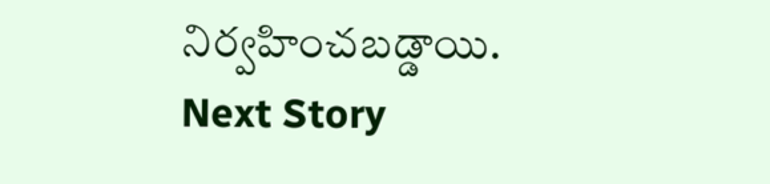నిర్వహించబడ్డాయి.
Next Story